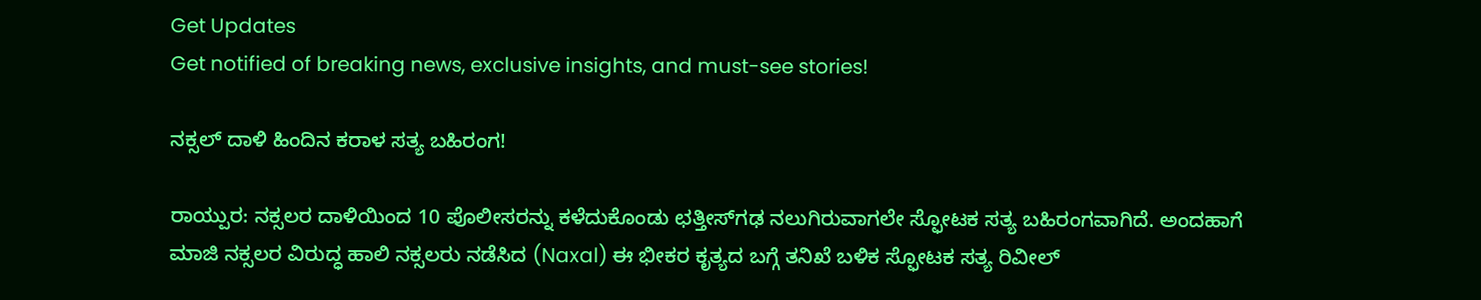Get Updates
Get notified of breaking news, exclusive insights, and must-see stories!

ನಕ್ಸಲ್ ದಾಳಿ ಹಿಂದಿನ ಕರಾಳ ಸತ್ಯ ಬಹಿರಂಗ!

ರಾಯ್ಪುರ: ನಕ್ಸಲರ ದಾಳಿಯಿಂದ 10 ಪೊಲೀಸರನ್ನು ಕಳೆದುಕೊಂಡು ಛತ್ತೀಸ್‌ಗಢ ನಲುಗಿರುವಾಗಲೇ ಸ್ಫೋಟಕ ಸತ್ಯ ಬಹಿರಂಗವಾಗಿದೆ. ಅಂದಹಾಗೆ ಮಾಜಿ ನಕ್ಸಲರ ವಿರುದ್ಧ ಹಾಲಿ ನಕ್ಸಲರು ನಡೆಸಿದ (Naxal) ಈ ಭೀಕರ ಕೃತ್ಯದ ಬಗ್ಗೆ ತನಿಖೆ ಬಳಿಕ ಸ್ಫೋಟಕ ಸತ್ಯ ರಿವೀಲ್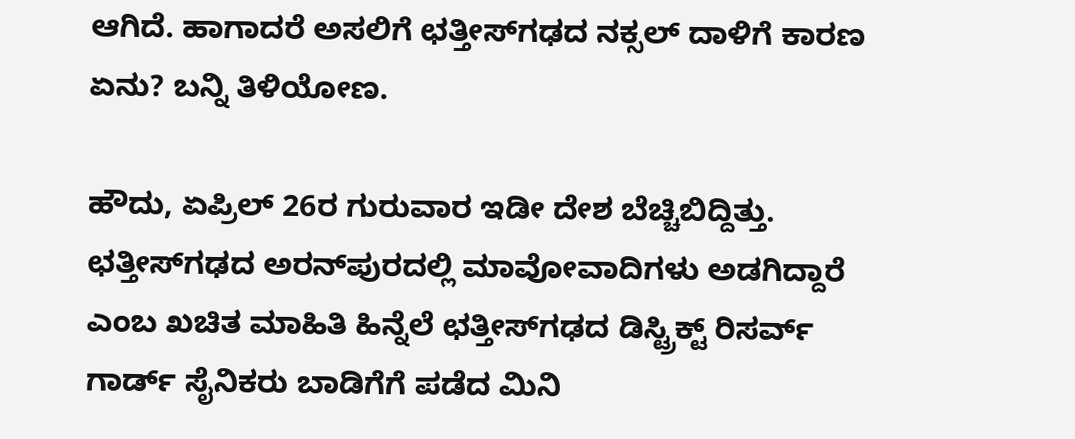ಆಗಿದೆ. ಹಾಗಾದರೆ ಅಸಲಿಗೆ ಛತ್ತೀಸ್‌ಗಢದ ನಕ್ಸಲ್ ದಾಳಿಗೆ ಕಾರಣ ಏನು? ಬನ್ನಿ ತಿಳಿಯೋಣ.

ಹೌದು, ಏಪ್ರಿಲ್ 26ರ ಗುರುವಾರ ಇಡೀ ದೇಶ ಬೆಚ್ಚಿಬಿದ್ದಿತ್ತು. ಛತ್ತೀಸ್‍ಗಢದ ಅರನ್‍ಪುರದಲ್ಲಿ ಮಾವೋವಾದಿಗಳು ಅಡಗಿದ್ದಾರೆ ಎಂಬ ಖಚಿತ ಮಾಹಿತಿ ಹಿನ್ನೆಲೆ ಛತ್ತೀಸ್‍ಗಢದ ಡಿಸ್ಟ್ರಿಕ್ಟ್ ರಿಸರ್ವ್ ಗಾರ್ಡ್ ಸೈನಿಕರು ಬಾಡಿಗೆಗೆ ಪಡೆದ ಮಿನಿ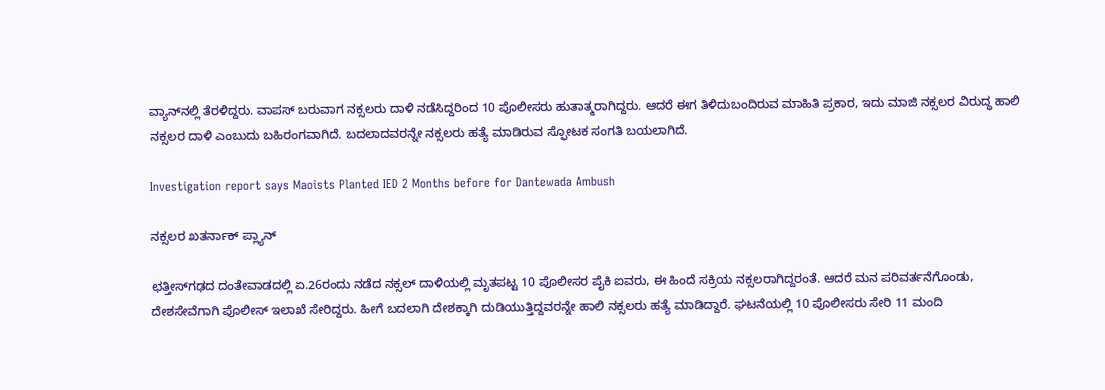ವ್ಯಾನ್‍ನಲ್ಲಿ ತೆರಳಿದ್ದರು. ವಾಪಸ್ ಬರುವಾಗ ನಕ್ಸಲರು ದಾಳಿ ನಡೆಸಿದ್ದರಿಂದ 10 ಪೊಲೀಸರು ಹುತಾತ್ಮರಾಗಿದ್ದರು. ಆದರೆ ಈಗ ತಿಳಿದುಬಂದಿರುವ ಮಾಹಿತಿ ಪ್ರಕಾರ, ಇದು ಮಾಜಿ ನಕ್ಸಲರ ವಿರುದ್ಧ ಹಾಲಿ ನಕ್ಸಲರ ದಾಳಿ ಎಂಬುದು ಬಹಿರಂಗವಾಗಿದೆ. ಬದಲಾದವರನ್ನೇ ನಕ್ಸಲರು ಹತ್ಯೆ ಮಾಡಿರುವ ಸ್ಫೋಟಕ ಸಂಗತಿ ಬಯಲಾಗಿದೆ.

Investigation report says Maoists Planted IED 2 Months before for Dantewada Ambush

ನಕ್ಸಲರ ಖತರ್ನಾಕ್ ಪ್ಲ್ಯಾನ್

ಛತ್ತೀಸ್‌ಗಢದ ದಂತೇವಾಡದಲ್ಲಿ ಏ.26ರಂದು ನಡೆದ ನಕ್ಸಲ್‌ ದಾಳಿಯಲ್ಲಿ ಮೃತಪಟ್ಟ 10 ಪೊಲೀಸರ ಪೈಕಿ ಐವರು, ಈ ಹಿಂದೆ ಸಕ್ರಿಯ ನಕ್ಸಲರಾಗಿದ್ದರಂತೆ. ಆದರೆ ಮನ ಪರಿವರ್ತನೆಗೊಂಡು, ದೇಶಸೇವೆಗಾಗಿ ಪೊಲೀಸ್‌ ಇಲಾಖೆ ಸೇರಿದ್ದರು. ಹೀಗೆ ಬದಲಾಗಿ ದೇಶಕ್ಕಾಗಿ ದುಡಿಯುತ್ತಿದ್ದವರನ್ನೇ ಹಾಲಿ ನಕ್ಸಲರು ಹತ್ಯೆ ಮಾಡಿದ್ದಾರೆ. ಘಟನೆಯಲ್ಲಿ 10 ಪೊಲೀಸರು ಸೇರಿ 11 ಮಂದಿ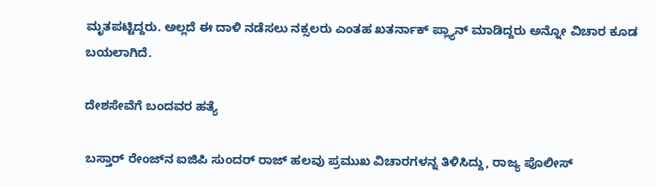ಮೃತಪಟ್ಟಿದ್ದರು. ಅಲ್ಲದೆ ಈ ದಾಳಿ ನಡೆಸಲು ನಕ್ಸಲರು ಎಂತಹ ಖತರ್ನಾಕ್ ಪ್ಲ್ಯಾನ್ ಮಾಡಿದ್ದರು ಅನ್ನೋ ವಿಚಾರ ಕೂಡ ಬಯಲಾಗಿದೆ.

ದೇಶಸೇವೆಗೆ ಬಂದವರ ಹತ್ಯೆ

ಬಸ್ತಾರ್‌ ರೇಂಜ್‌ನ ಐಜಿಪಿ ಸುಂದರ್‌ ರಾಜ್‌ ಹಲವು ಪ್ರಮುಖ ವಿಚಾರಗಳನ್ನ ತಿಳಿಸಿದ್ದು, ರಾಜ್ಯ ಪೊಲೀಸ್‌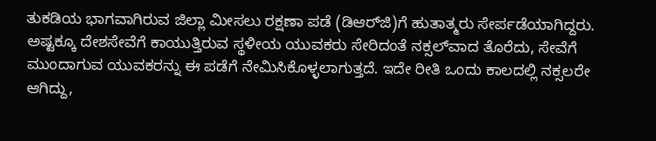ತುಕಡಿಯ ಭಾಗವಾಗಿರುವ ಜಿಲ್ಲಾ ಮೀಸಲು ರಕ್ಷಣಾ ಪಡೆ (ಡಿಆರ್‌ಜಿ)ಗೆ ಹುತಾತ್ಮರು ಸೇರ್ಪಡೆಯಾಗಿದ್ದರು. ಅಷ್ಟಕ್ಕೂ ದೇಶಸೇವೆಗೆ ಕಾಯುತ್ತಿರುವ ಸ್ಥಳೀಯ ಯುವಕರು ಸೇರಿದಂತೆ ನಕ್ಸಲ್‌ವಾದ ತೊರೆದು, ಸೇವೆಗೆ ಮುಂದಾಗುವ ಯುವಕರನ್ನು ಈ ಪಡೆಗೆ ನೇಮಿಸಿಕೊಳ್ಳಲಾಗುತ್ತದೆ. ಇದೇ ರೀತಿ ಒಂದು ಕಾಲದಲ್ಲಿ ನಕ್ಸಲರೇ ಆಗಿದ್ದು,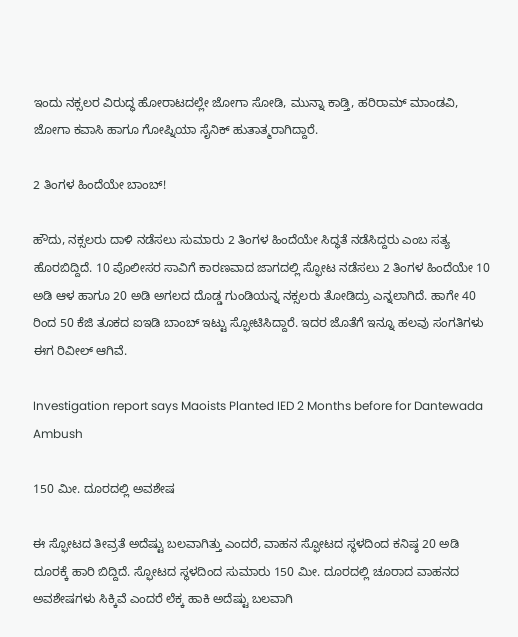ಇಂದು ನಕ್ಸಲರ ವಿರುದ್ಧ ಹೋರಾಟದಲ್ಲೇ ಜೋಗಾ ಸೋಡಿ, ಮುನ್ನಾ ಕಾಡ್ತಿ, ಹರಿರಾಮ್‌ ಮಾಂಡವಿ, ಜೋಗಾ ಕವಾಸಿ ಹಾಗೂ ಗೋಪ್ನಿಯಾ ಸೈನಿಕ್‌ ಹುತಾತ್ಮರಾಗಿದ್ದಾರೆ.

2 ತಿಂಗಳ ಹಿಂದೆಯೇ ಬಾಂಬ್‌!

ಹೌದು, ನಕ್ಸಲರು ದಾಳಿ ನಡೆಸಲು ಸುಮಾರು 2 ತಿಂಗಳ ಹಿಂದೆಯೇ ಸಿದ್ಧತೆ ನಡೆಸಿದ್ದರು ಎಂಬ ಸತ್ಯ ಹೊರಬಿದ್ದಿದೆ. 10 ಪೊಲೀಸರ ಸಾವಿಗೆ ಕಾರಣವಾದ ಜಾಗದಲ್ಲಿ ಸ್ಫೋಟ ನಡೆಸಲು 2 ತಿಂಗಳ ಹಿಂದೆಯೇ 10 ಅಡಿ ಆಳ ಹಾಗೂ 20 ಅಡಿ ಅಗಲದ ದೊಡ್ಡ ಗುಂಡಿಯನ್ನ ನಕ್ಸಲರು ತೋಡಿದ್ರು ಎನ್ನಲಾಗಿದೆ. ಹಾಗೇ 40 ರಿಂದ 50 ಕೆಜಿ ತೂಕದ ಐಇಡಿ ಬಾಂಬ್ ಇಟ್ಟು ಸ್ಫೋಟಿಸಿದ್ದಾರೆ. ಇದರ ಜೊತೆಗೆ ಇನ್ನೂ ಹಲವು ಸಂಗತಿಗಳು ಈಗ ರಿವೀಲ್ ಆಗಿವೆ.

Investigation report says Maoists Planted IED 2 Months before for Dantewada Ambush

150 ಮೀ. ದೂರದಲ್ಲಿ ಅವಶೇಷ

ಈ ಸ್ಫೋಟದ ತೀವ್ರತೆ ಅದೆಷ್ಟು ಬಲವಾಗಿತ್ತು ಎಂದರೆ, ವಾಹನ ಸ್ಫೋಟದ ಸ್ಥಳದಿಂದ ಕನಿಷ್ಠ 20 ಅಡಿ ದೂರಕ್ಕೆ ಹಾರಿ ಬಿದ್ದಿದೆ. ಸ್ಫೋಟದ ಸ್ಥಳದಿಂದ ಸುಮಾರು 150 ಮೀ. ದೂರದಲ್ಲಿ ಚೂರಾದ ವಾಹನದ ಅವಶೇಷಗಳು ಸಿಕ್ಕಿವೆ ಎಂದರೆ ಲೆಕ್ಕ ಹಾಕಿ ಅದೆಷ್ಟು ಬಲವಾಗಿ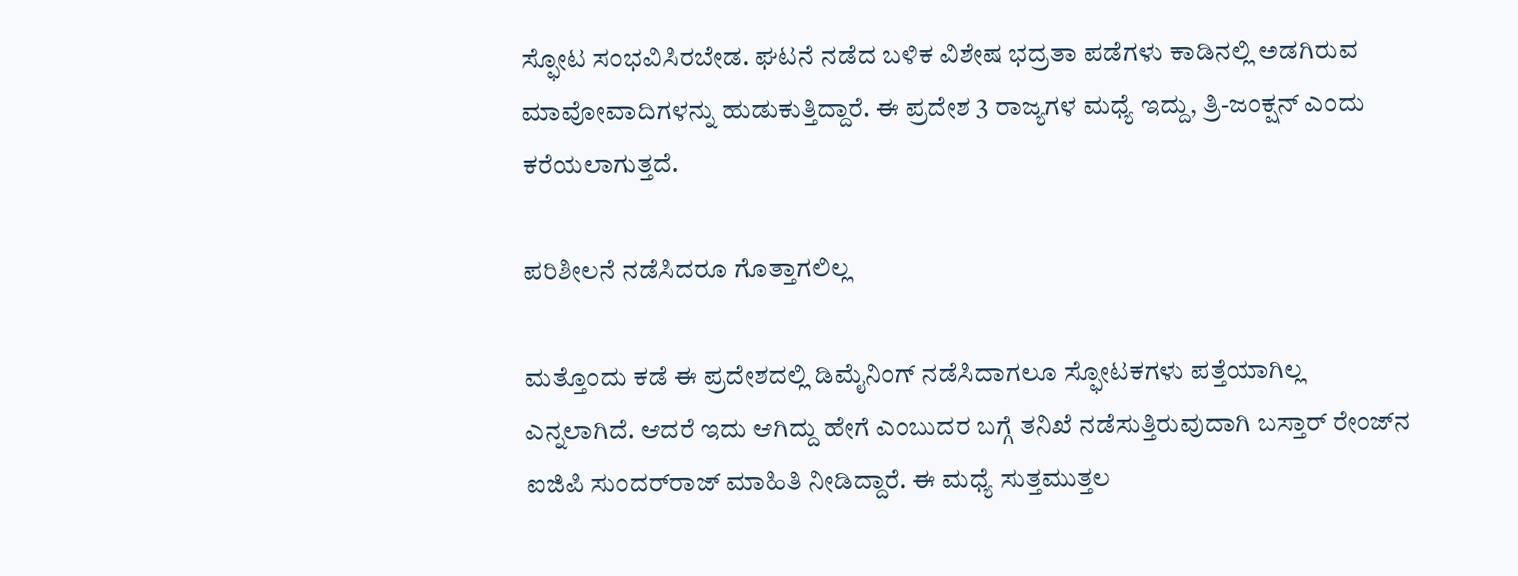ಸ್ಫೋಟ ಸಂಭವಿಸಿರಬೇಡ. ಘಟನೆ ನಡೆದ ಬಳಿಕ ವಿಶೇಷ ಭದ್ರತಾ ಪಡೆಗಳು ಕಾಡಿನಲ್ಲಿ ಅಡಗಿರುವ ಮಾವೋವಾದಿಗಳನ್ನು ಹುಡುಕುತ್ತಿದ್ದಾರೆ. ಈ ಪ್ರದೇಶ 3 ರಾಜ್ಯಗಳ ಮಧ್ಯೆ ಇದ್ದು, ತ್ರಿ-ಜಂಕ್ಷನ್ ಎಂದು ಕರೆಯಲಾಗುತ್ತದೆ.

ಪರಿಶೀಲನೆ ನಡೆಸಿದರೂ ಗೊತ್ತಾಗಲಿಲ್ಲ

ಮತ್ತೊಂದು ಕಡೆ ಈ ಪ್ರದೇಶದಲ್ಲಿ ಡಿಮೈನಿಂಗ್‌ ನಡೆಸಿದಾಗಲೂ ಸ್ಫೋಟಕಗಳು ಪತ್ತೆಯಾಗಿಲ್ಲ ಎನ್ನಲಾಗಿದೆ. ಆದರೆ ಇದು ಆಗಿದ್ದು ಹೇಗೆ ಎಂಬುದರ ಬಗ್ಗೆ ತನಿಖೆ ನಡೆಸುತ್ತಿರುವುದಾಗಿ ಬಸ್ತಾರ್‌ ರೇಂಜ್‌ನ ಐಜಿಪಿ ಸುಂದರ್‌ರಾಜ್‌ ಮಾಹಿತಿ ನೀಡಿದ್ದಾರೆ. ಈ ಮಧ್ಯೆ ಸುತ್ತಮುತ್ತಲ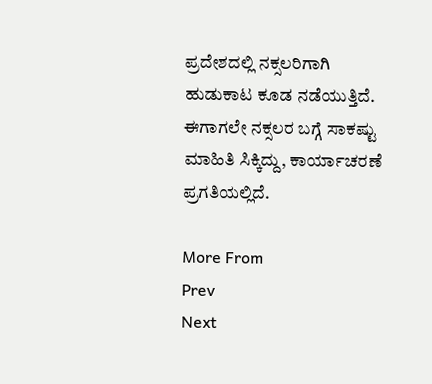ಪ್ರದೇಶದಲ್ಲಿ ನಕ್ಸಲರಿಗಾಗಿ ಹುಡುಕಾಟ ಕೂಡ ನಡೆಯುತ್ತಿದೆ. ಈಗಾಗಲೇ ನಕ್ಸಲರ ಬಗ್ಗೆ ಸಾಕಷ್ಟು ಮಾಹಿತಿ ಸಿಕ್ಕಿದ್ದು, ಕಾರ್ಯಾಚರಣೆ ಪ್ರಗತಿಯಲ್ಲಿದೆ.

More From
Prev
Next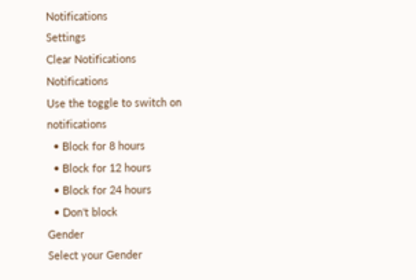Notifications
Settings
Clear Notifications
Notifications
Use the toggle to switch on notifications
  • Block for 8 hours
  • Block for 12 hours
  • Block for 24 hours
  • Don't block
Gender
Select your Gender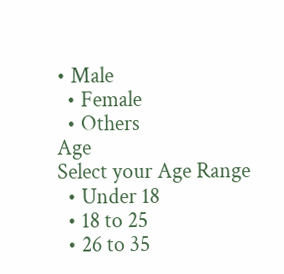• Male
  • Female
  • Others
Age
Select your Age Range
  • Under 18
  • 18 to 25
  • 26 to 35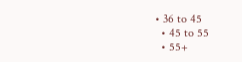• 36 to 45
  • 45 to 55
  • 55+